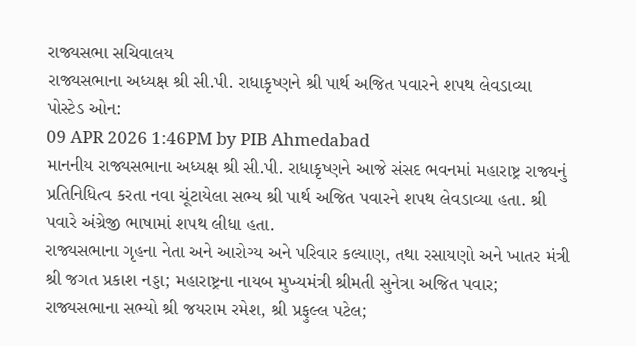રાજ્યસભા સચિવાલય
રાજ્યસભાના અધ્યક્ષ શ્રી સી.પી. રાધાકૃષ્ણને શ્રી પાર્થ અજિત પવારને શપથ લેવડાવ્યા
પોસ્ટેડ ઓન:
09 APR 2026 1:46PM by PIB Ahmedabad
માનનીય રાજ્યસભાના અધ્યક્ષ શ્રી સી.પી. રાધાકૃષ્ણને આજે સંસદ ભવનમાં મહારાષ્ટ્ર રાજ્યનું પ્રતિનિધિત્વ કરતા નવા ચૂંટાયેલા સભ્ય શ્રી પાર્થ અજિત પવારને શપથ લેવડાવ્યા હતા. શ્રી પવારે અંગ્રેજી ભાષામાં શપથ લીધા હતા.
રાજ્યસભાના ગૃહના નેતા અને આરોગ્ય અને પરિવાર કલ્યાણ, તથા રસાયણો અને ખાતર મંત્રી શ્રી જગત પ્રકાશ નડ્ડા; મહારાષ્ટ્રના નાયબ મુખ્યમંત્રી શ્રીમતી સુનેત્રા અજિત પવાર; રાજ્યસભાના સભ્યો શ્રી જયરામ રમેશ, શ્રી પ્રફુલ્લ પટેલ;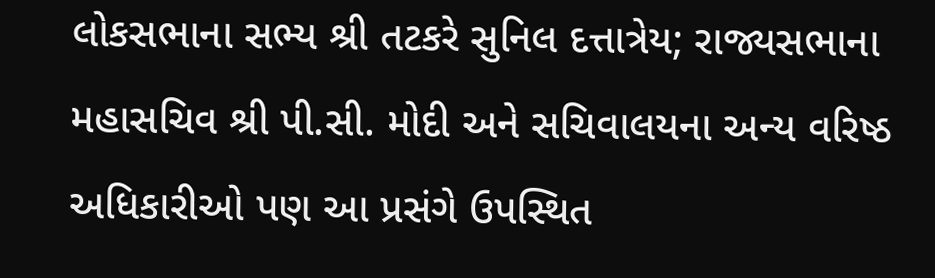લોકસભાના સભ્ય શ્રી તટકરે સુનિલ દત્તાત્રેય; રાજ્યસભાના મહાસચિવ શ્રી પી.સી. મોદી અને સચિવાલયના અન્ય વરિષ્ઠ અધિકારીઓ પણ આ પ્રસંગે ઉપસ્થિત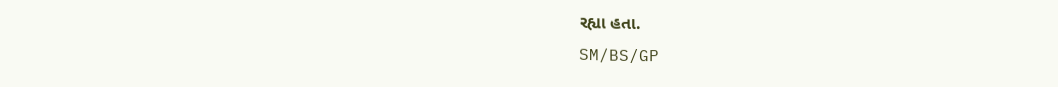રહ્યા હતા.
SM/BS/GP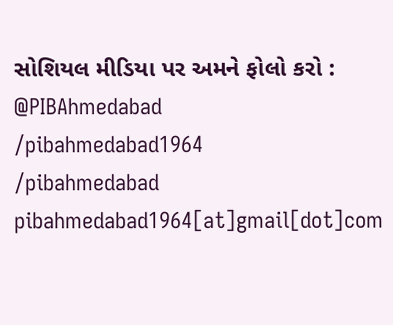સોશિયલ મીડિયા પર અમને ફોલો કરો :
@PIBAhmedabad
/pibahmedabad1964
/pibahmedabad
pibahmedabad1964[at]gmail[dot]com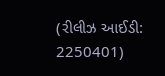(રીલીઝ આઈડી: 2250401)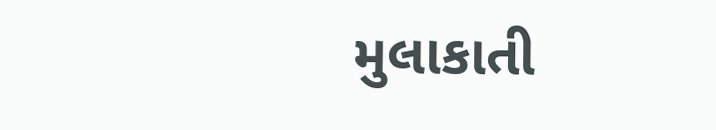મુલાકાતી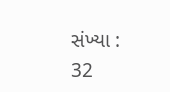સંખ્યા : 32